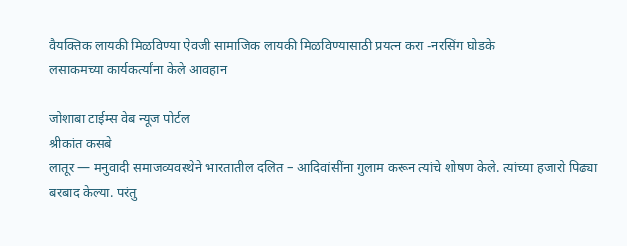वैयक्तिक लायकी मिळविण्या ऐवजी सामाजिक लायकी मिळविण्यासाठी प्रयत्न करा -नरसिंग घोडके
लसाकमच्या कार्यकर्त्यांना केले आवहान

जोशाबा टाईम्स वेब न्यूज पोर्टल
श्रीकांत कसबे
लातूर — मनुवादी समाजव्यवस्थेने भारतातील दलित – आदिवांसींना गुलाम करून त्यांचे शोषण केले. त्यांच्या हजारो पिढ्या बरबाद केल्या. परंतु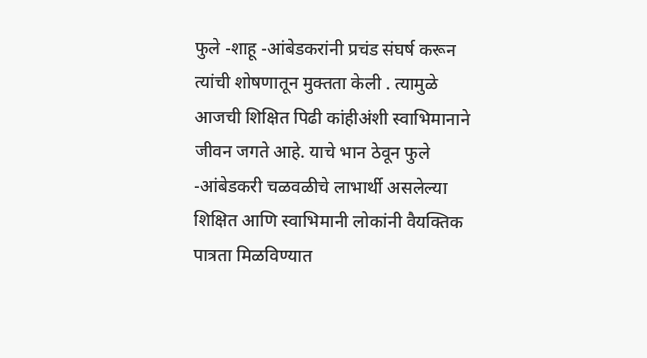फुले -शाहू -आंबेडकरांनी प्रचंड संघर्ष करून त्यांची शोषणातून मुक्तता केली . त्यामुळे आजची शिक्षित पिढी कांहीअंशी स्वाभिमानाने जीवन जगते आहे. याचे भान ठेवून फुले -आंबेडकरी चळवळीचे लाभार्थी असलेल्या शिक्षित आणि स्वाभिमानी लोकांनी वैयक्तिक पात्रता मिळविण्यात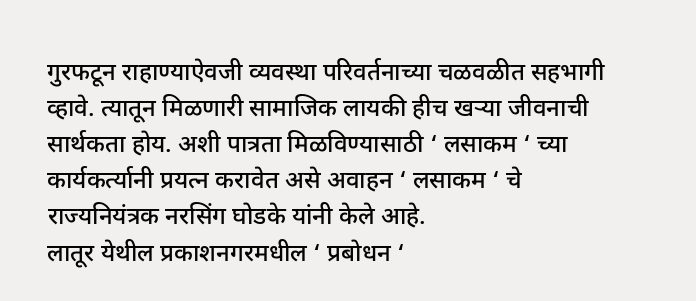गुरफटून राहाण्याऐवजी व्यवस्था परिवर्तनाच्या चळवळीत सहभागी व्हावे. त्यातून मिळणारी सामाजिक लायकी हीच खऱ्या जीवनाची सार्थकता होय. अशी पात्रता मिळविण्यासाठी ‘ लसाकम ‘ च्या कार्यकर्त्यानी प्रयत्न करावेत असे अवाहन ‘ लसाकम ‘ चे राज्यनियंत्रक नरसिंग घोडके यांनी केले आहे.
लातूर येथील प्रकाशनगरमधील ‘ प्रबोधन ‘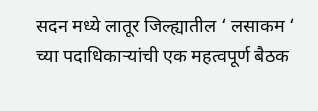सदन मध्ये लातूर जिल्ह्यातील ‘ लसाकम ‘ च्या पदाधिकाऱ्यांची एक महत्वपूर्ण बैठक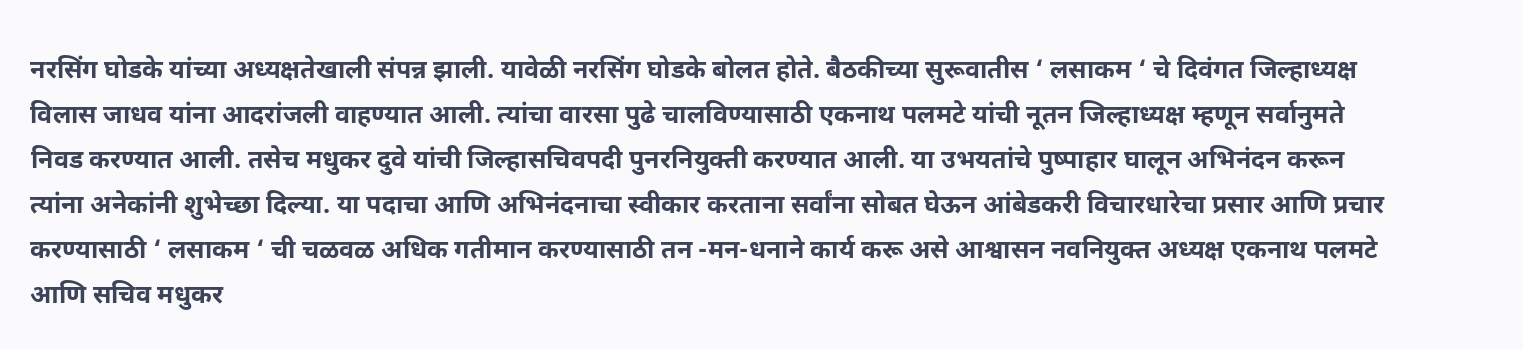नरसिंग घोडके यांच्या अध्यक्षतेखाली संपन्न झाली. यावेळी नरसिंग घोडके बोलत होते. बैठकीच्या सुरूवातीस ‘ लसाकम ‘ चे दिवंगत जिल्हाध्यक्ष विलास जाधव यांना आदरांजली वाहण्यात आली. त्यांचा वारसा पुढे चालविण्यासाठी एकनाथ पलमटे यांची नूतन जिल्हाध्यक्ष म्हणून सर्वानुमते निवड करण्यात आली. तसेच मधुकर दुवे यांची जिल्हासचिवपदी पुनरनियुक्ती करण्यात आली. या उभयतांचे पुष्पाहार घालून अभिनंदन करून त्यांना अनेकांनी शुभेच्छा दिल्या. या पदाचा आणि अभिनंदनाचा स्वीकार करताना सर्वांना सोबत घेऊन आंबेडकरी विचारधारेचा प्रसार आणि प्रचार करण्यासाठी ‘ लसाकम ‘ ची चळवळ अधिक गतीमान करण्यासाठी तन -मन-धनाने कार्य करू असे आश्वासन नवनियुक्त अध्यक्ष एकनाथ पलमटे आणि सचिव मधुकर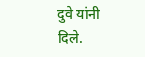दुवे यांनी दिले.